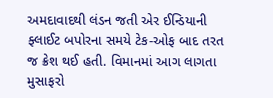અમદાવાદથી લંડન જતી એર ઈન્ડિયાની ફ્લાઈટ બપોરના સમયે ટેક-ઓફ બાદ તરત જ ક્રેશ થઈ હતી. વિમાનમાં આગ લાગતા મુસાફરો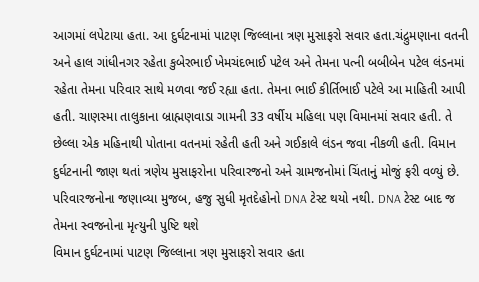આગમાં લપેટાયા હતા. આ દુર્ઘટનામાં પાટણ જિલ્લાના ત્રણ મુસાફરો સવાર હતા.ચંદ્રુમણાના વતની અને હાલ ગાંધીનગર રહેતા કુબેરભાઈ ખેમચંદભાઈ પટેલ અને તેમના પત્ની બબીબેન પટેલ લંડનમાં રહેતા તેમના પરિવાર સાથે મળવા જઈ રહ્યા હતા. તેમના ભાઈ કીર્તિભાઈ પટેલે આ માહિતી આપી હતી. ચાણસ્મા તાલુકાના બ્રાહ્મણવાડા ગામની 33 વર્ષીય મહિલા પણ વિમાનમાં સવાર હતી. તે છેલ્લા એક મહિનાથી પોતાના વતનમાં રહેતી હતી અને ગઈકાલે લંડન જવા નીકળી હતી. વિમાન દુર્ઘટનાની જાણ થતાં ત્રણેય મુસાફરોના પરિવારજનો અને ગ્રામજનોમાં ચિંતાનું મોજું ફરી વળ્યું છે. પરિવારજનોના જણાવ્યા મુજબ, હજુ સુધી મૃતદેહોનો DNA ટેસ્ટ થયો નથી. DNA ટેસ્ટ બાદ જ તેમના સ્વજનોના મૃત્યુની પુષ્ટિ થશે
વિમાન દુર્ઘટનામાં પાટણ જિલ્લાના ત્રણ મુસાફરો સવાર હતા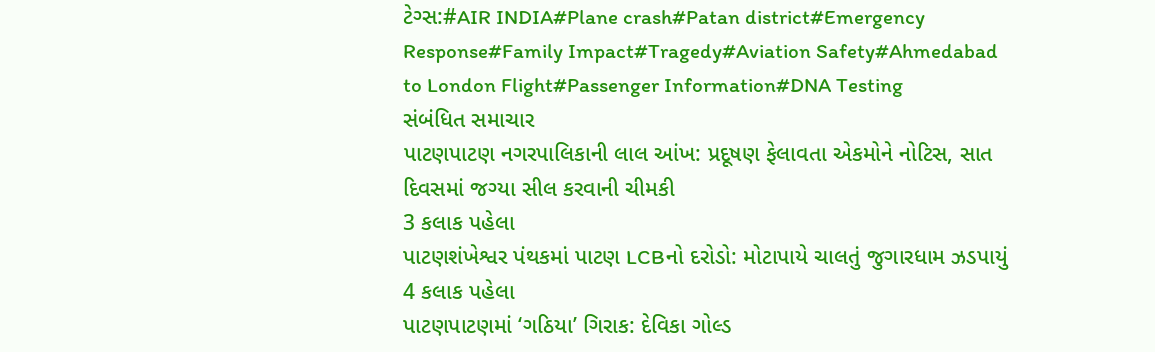ટેગ્સ:#AIR INDIA#Plane crash#Patan district#Emergency Response#Family Impact#Tragedy#Aviation Safety#Ahmedabad to London Flight#Passenger Information#DNA Testing
સંબંધિત સમાચાર
પાટણપાટણ નગરપાલિકાની લાલ આંખ: પ્રદૂષણ ફેલાવતા એકમોને નોટિસ, સાત દિવસમાં જગ્યા સીલ કરવાની ચીમકી
3 કલાક પહેલા
પાટણશંખેશ્વર પંથકમાં પાટણ LCBનો દરોડો: મોટાપાયે ચાલતું જુગારધામ ઝડપાયું
4 કલાક પહેલા
પાટણપાટણમાં ‘ગઠિયા’ ગિરાક: દેવિકા ગોલ્ડ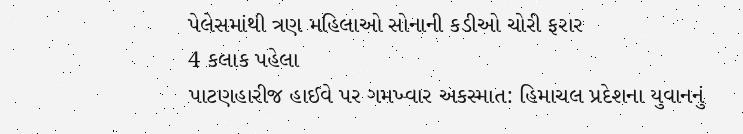પેલેસમાંથી ત્રણ મહિલાઓ સોનાની કડીઓ ચોરી ફરાર
4 કલાક પહેલા
પાટણહારીજ હાઈવે પર ગમખ્વાર અકસ્માત: હિમાચલ પ્રદેશના યુવાનનું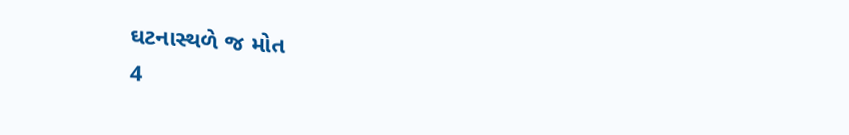ઘટનાસ્થળે જ મોત
4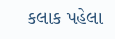કલાક પહેલા